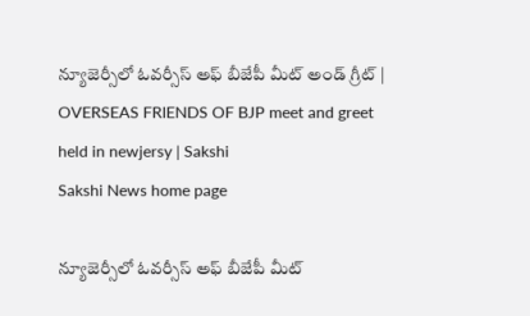న్యూజెర్సీలో ఓవర్సీస్ అఫ్ బీజేపీ మీట్‌ అండ్‌ గ్రీట్‌ | OVERSEAS FRIENDS OF BJP meet and greet held in newjersy | Sakshi
Sakshi News home page

న్యూజెర్సీలో ఓవర్సీస్ అఫ్ బీజేపీ మీట్‌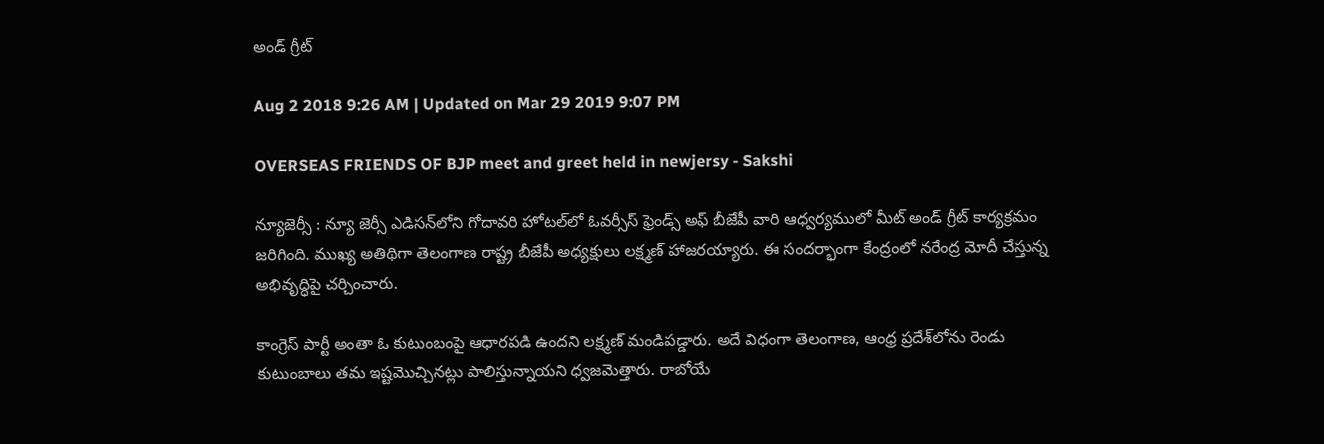అండ్‌ గ్రీట్‌

Aug 2 2018 9:26 AM | Updated on Mar 29 2019 9:07 PM

OVERSEAS FRIENDS OF BJP meet and greet held in newjersy - Sakshi

న్యూజెర్సీ : న్యూ జెర్సీ ఎడిసన్‌లోని గోదావరి హోటల్‌లో ఓవర్సీస్ ఫ్రెండ్స్‌ అఫ్ బీజేపీ వారి ఆధ్వర్యములో మీట్ అండ్ గ్రీట్ కార్యక్రమం జరిగింది. ముఖ్య అతిథిగా తెలంగాణ రాష్ట్ర బీజేపీ అధ్యక్షులు లక్ష్మణ్ హాజరయ్యారు. ఈ సందర్భాంగా కేంద్రంలో నరేంద్ర మోదీ చేస్తున్న అభివృద్ధిపై చర్చించారు.

కాంగ్రెస్ పార్టీ అంతా ఓ కుటుంబంపై ఆధారపడి ఉందని లక్ష్మణ్‌ మండిపడ్డారు. అదే విధంగా తెలంగాణ, ఆంధ్ర ప్రదేశ్‌లోను రెండు కుటుంబాలు తమ ఇష్టమొచ్చినట్లు పాలిస్తున్నాయని ధ్వజమెత్తారు. రాబోయే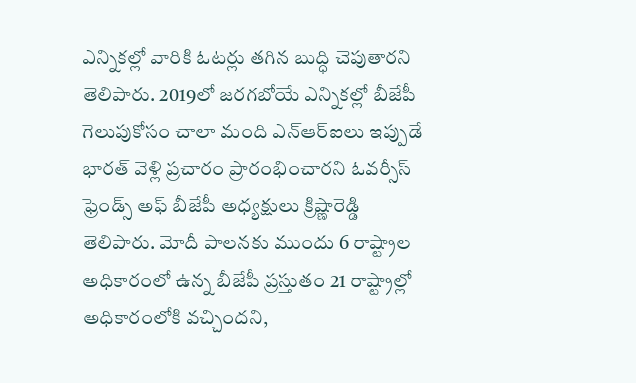ఎన్నికల్లో వారికి ఓటర్లు తగిన బుద్ధి చెపుతారని తెలిపారు. 2019లో జరగబోయే ఎన్నికల్లో బీజేపీ గెలుపుకోసం చాలా మంది ఎన్‌ఆర్‌ఐలు ఇప్పుడే భారత్‌ వెళ్లి ప్రచారం ప్రారంభించారని ఓవర్సీస్ ఫ్రెండ్స్‌ అఫ్ బీజేపీ అధ్యక్షులు క్రిష్ణారెడ్డి తెలిపారు. మోదీ పాలనకు ముందు 6 రాష్ట్రాల అధికారంలో ఉన్న బీజేపీ ప్రస్తుతం 21 రాష్ట్రాల్లో అధికారంలోకి వచ్చిందని,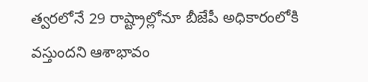త్వరలోనే 29 రాష్ట్రాల్లోనూ బీజేపీ అధికారంలోకి వస్తుందని ఆశాభావం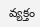వ్యక్తం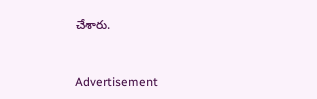చేశారు.



Advertisement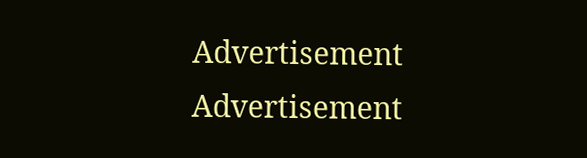Advertisement
Advertisement